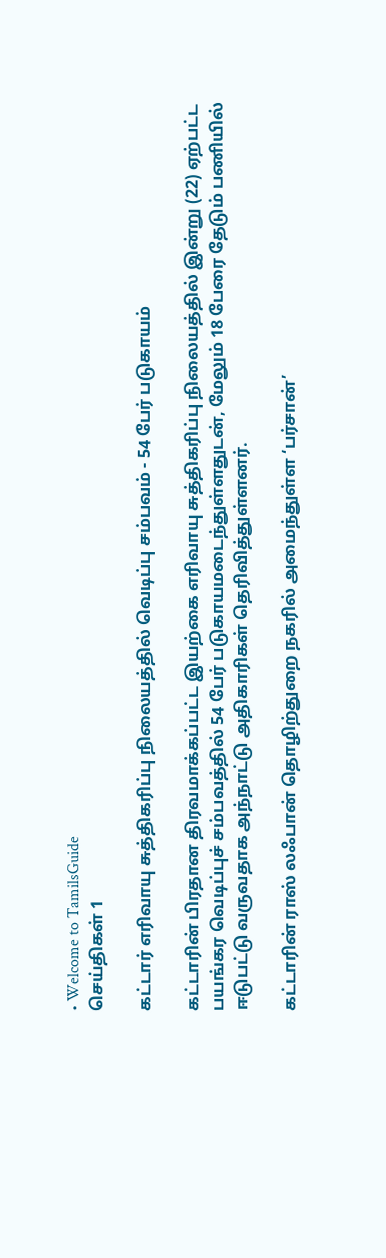• Welcome to TamilsGuide
செய்திகள் 1

கட்டார் எரிவாயு சுத்திகரிப்பு நிலையத்தில் வெடிப்பு சம்பவம் - 54 பேர் படுகாயம்

கட்டாரின் பிரதான திரவமாக்கப்பட்ட இயற்கை எரிவாயு சுத்திகரிப்பு நிலையத்தில் இன்று (22) ஏற்பட்ட பயங்கர வெடிப்புச் சம்பவத்தில் 54 பேர் படுகாயமடைந்துள்ளதுடன், மேலும் 18 பேரை தேடும் பணியில் ஈடுபட்டு வருவதாக அந்நாட்டு அதிகாரிகள் தெரிவித்துள்ளனர்.

கட்டாரின் ராஸ் லஃபான் தொழிற்துறை நகரில் அமைந்துள்ள ‘பர்சான்’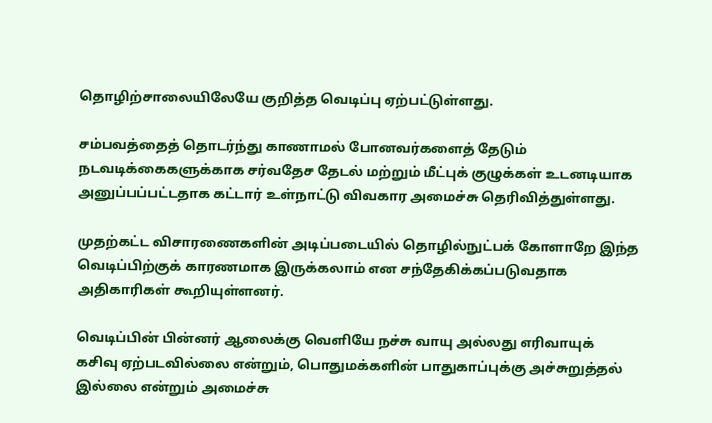தொழிற்சாலையிலேயே குறித்த வெடிப்பு ஏற்பட்டுள்ளது.

சம்பவத்தைத் தொடர்ந்து காணாமல் போனவர்களைத் தேடும் நடவடிக்கைகளுக்காக சர்வதேச தேடல் மற்றும் மீட்புக் குழுக்கள் உடனடியாக அனுப்பப்பட்டதாக கட்டார் உள்நாட்டு விவகார அமைச்சு தெரிவித்துள்ளது.

முதற்கட்ட விசாரணைகளின் அடிப்படையில் தொழில்நுட்பக் கோளாறே இந்த வெடிப்பிற்குக் காரணமாக இருக்கலாம் என சந்தேகிக்கப்படுவதாக அதிகாரிகள் கூறியுள்ளனர்.

வெடிப்பின் பின்னர் ஆலைக்கு வெளியே நச்சு வாயு அல்லது எரிவாயுக் கசிவு ஏற்படவில்லை என்றும், பொதுமக்களின் பாதுகாப்புக்கு அச்சுறுத்தல் இல்லை என்றும் அமைச்சு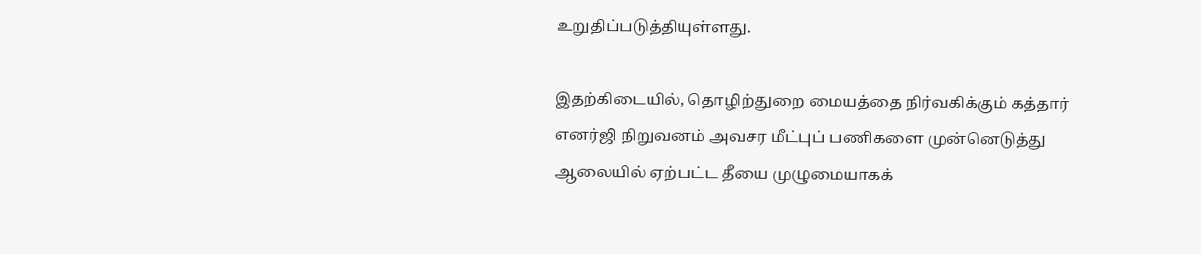உறுதிப்படுத்தியுள்ளது.

இதற்கிடையில், தொழிற்துறை மையத்தை நிர்வகிக்கும் கத்தார் எனர்ஜி நிறுவனம் அவசர மீட்புப் பணிகளை முன்னெடுத்து ஆலையில் ஏற்பட்ட தீயை முழுமையாகக்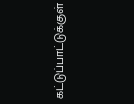கட்டுப்பாட்டுக்குள்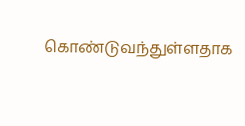கொண்டுவந்துள்ளதாக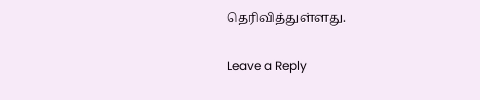தெரிவித்துள்ளது.

Leave a Reply